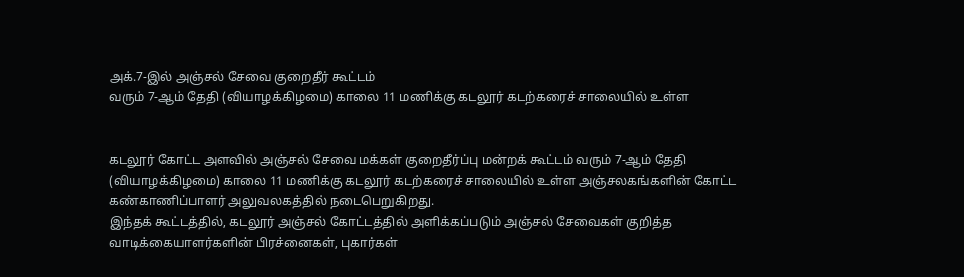அக்.7-இல் அஞ்சல் சேவை குறைதீர் கூட்டம்
வரும் 7-ஆம் தேதி (வியாழக்கிழமை) காலை 11 மணிக்கு கடலூர் கடற்கரைச் சாலையில் உள்ள


கடலூர் கோட்ட அளவில் அஞ்சல் சேவை மக்கள் குறைதீர்ப்பு மன்றக் கூட்டம் வரும் 7-ஆம் தேதி (வியாழக்கிழமை) காலை 11 மணிக்கு கடலூர் கடற்கரைச் சாலையில் உள்ள அஞ்சலகங்களின் கோட்ட கண்காணிப்பாளர் அலுவலகத்தில் நடைபெறுகிறது.
இந்தக் கூட்டத்தில், கடலூர் அஞ்சல் கோட்டத்தில் அளிக்கப்படும் அஞ்சல் சேவைகள் குறித்த வாடிக்கையாளர்களின் பிரச்னைகள், புகார்கள்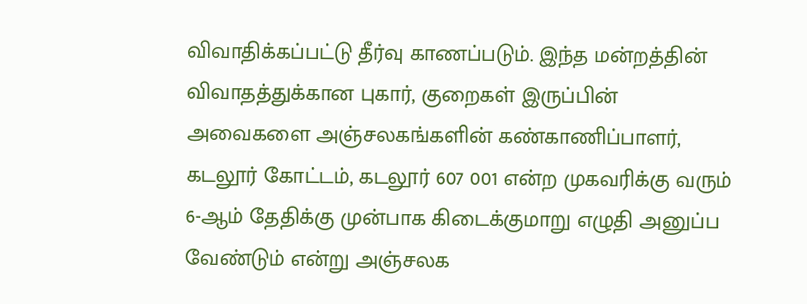விவாதிக்கப்பட்டு தீர்வு காணப்படும். இந்த மன்றத்தின் விவாதத்துக்கான புகார், குறைகள் இருப்பின் அவைகளை அஞ்சலகங்களின் கண்காணிப்பாளர், கடலூர் கோட்டம், கடலூர் 607 001 என்ற முகவரிக்கு வரும் 6-ஆம் தேதிக்கு முன்பாக கிடைக்குமாறு எழுதி அனுப்ப வேண்டும் என்று அஞ்சலக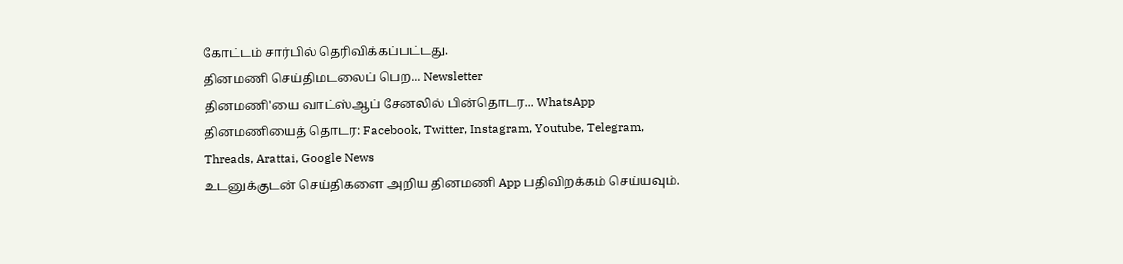கோட்டம் சார்பில் தெரிவிக்கப்பட்டது.
தினமணி செய்திமடலைப் பெற... Newsletter
தினமணி'யை வாட்ஸ்ஆப் சேனலில் பின்தொடர... WhatsApp
தினமணியைத் தொடர: Facebook, Twitter, Instagram, Youtube, Telegram, Threads, Arattai, Google News
உடனுக்குடன் செய்திகளை அறிய தினமணி App பதிவிறக்கம் செய்யவும்.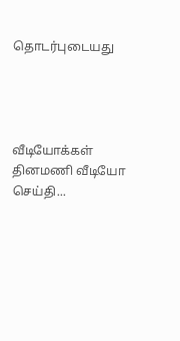தொடர்புடையது




வீடியோக்கள்
தினமணி வீடியோ செய்தி...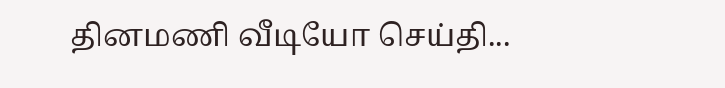தினமணி வீடியோ செய்தி...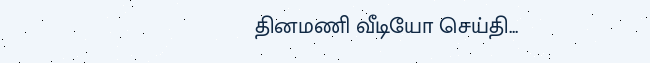தினமணி வீடியோ செய்தி...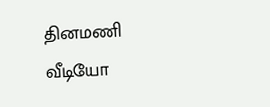தினமணி வீடியோ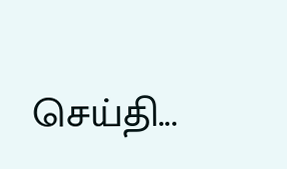செய்தி...